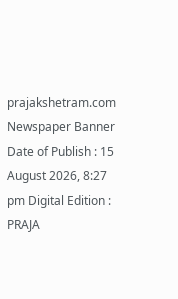prajakshetram.com
Newspaper Banner
Date of Publish : 15 August 2026, 8:27 pm Digital Edition : PRAJA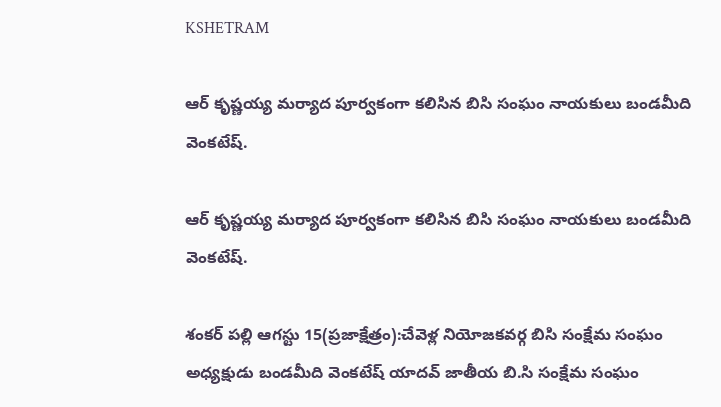KSHETRAM

ఆర్ కృష్ణయ్య మర్యాద పూర్వకంగా కలిసిన బిసి సంఘం నాయకులు బండమీది వెంకటేష్.

ఆర్ కృష్ణయ్య మర్యాద పూర్వకంగా కలిసిన బిసి సంఘం నాయకులు బండమీది వెంకటేష్.

శంకర్ పల్లి ఆగస్టు 15(ప్రజాక్షేత్రం):చేవెళ్ల నియోజకవర్గ బిసి సంక్షేమ సంఘం అధ్యక్షుడు బండమీది వెంకటేష్ యాదవ్ జాతీయ బి.సి సంక్షేమ సంఘం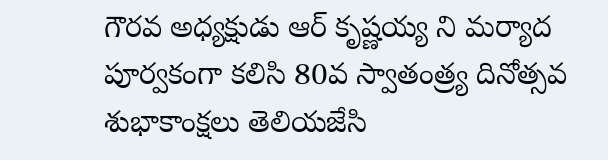గౌరవ అధ్యక్షుడు ఆర్ కృష్ణయ్య ని మర్యాద పూర్వకంగా కలిసి 80వ స్వాతంత్ర్య దినోత్సవ శుభాకాంక్షలు తెలియజేసి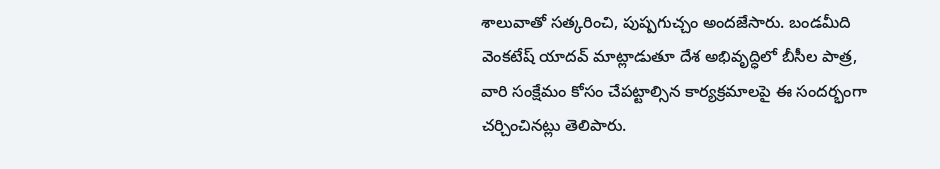శాలువాతో సత్కరించి, పుష్పగుచ్చం అందజేసారు. బండమీది వెంకటేష్ యాదవ్ మాట్లాడుతూ దేశ అభివృద్ధిలో బీసీల పాత్ర, వారి సంక్షేమం కోసం చేపట్టాల్సిన కార్యక్రమాలపై ఈ సందర్భంగా చర్చించినట్లు తెలిపారు.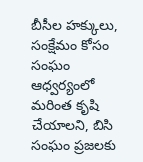బీసీల హక్కులు, సంక్షేమం కోసం సంఘం ఆధ్వర్యంలో మరింత కృషి చేయాలని, బిసి సంఘం ప్రజలకు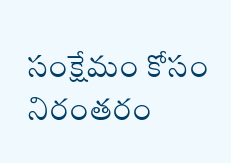సంక్షేమం కోసం నిరంతరం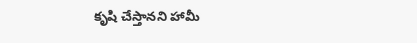కృషి చేస్తానని హామీ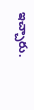ఇచ్చారు.